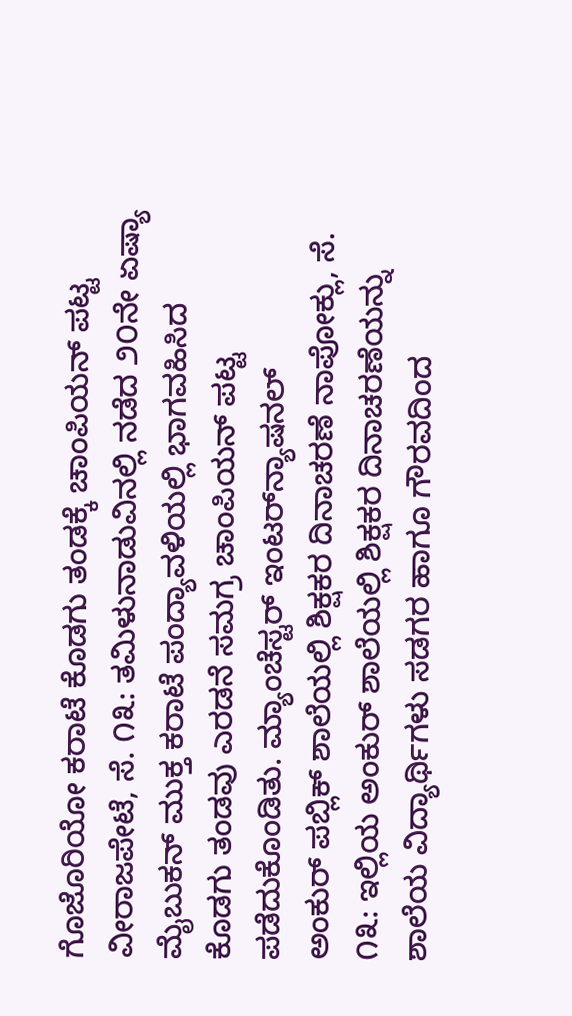ಗೊಜೊರಿಯೋ ಕರಾಟೆ ಕೊಡಗು ತಂಡಕ್ಕೆ ಚಾಂಪಿಯನ್ ಪಟ್ಟ ವೀರಾಜಪೇಟೆ, ಸೆ. ೧೩: ತಮಿಳುನಾಡುವಿನಲ್ಲಿ ನಡೆದ ೨೦ನೇ ಏಷ್ಯಾ ಮೈಬುಕನ್ ಮುಕ್ತ ಕರಾಟೆ ಪಂದ್ಯಾವಳಿಯಲ್ಲಿ ಭಾಗವಹಿಸಿದ ಕೊಡಗು ತಂಡವು ಎರಡನೆ ಸಮಗ್ರ ಚಾಂಪಿಯನ್ ಪಟ್ಟ ಪಡೆದುಕೊಂಡಿತು. ಮ್ಯಾಂಚೆಸ್ಟರ್ ಇಂಟರ್‌ನ್ಯಾಷನಲ್
ಅಂಕುರ್ ಪಬ್ಲಿಕ್ ಶಾಲೆಯಲ್ಲಿ ಶಿಕ್ಷಕರ ದಿನಾಚರಣೆ ನಾಪೋಕ್ಲು, ಸೆ. ೧೩: ಇಲ್ಲಿಯ ಅಂಕುರ್ ಶಾಲೆಯಲ್ಲಿ ಶಿಕ್ಷಕರ ದಿನಾಚರಣೆಯನ್ನು ಶಾಲೆಯ ವಿದ್ಯಾರ್ಥಿಗಳು ಸಡಗರ ಹಾಗೂ ಗೌರವದಿಂದ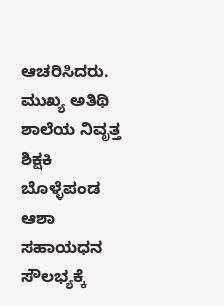ಆಚರಿಸಿದರು. ಮುಖ್ಯ ಅತಿಥಿ ಶಾಲೆಯ ನಿವೃತ್ತ ಶಿಕ್ಷಕಿ ಬೊಳ್ಳೆಪಂಡ ಆಶಾ
ಸಹಾಯಧನ ಸೌಲಭ್ಯಕ್ಕೆ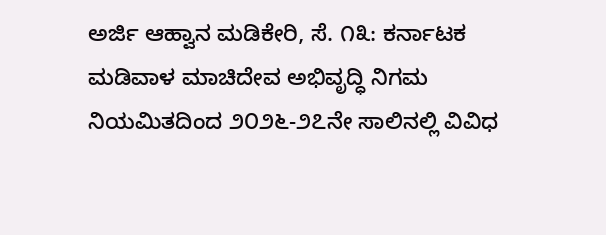ಅರ್ಜಿ ಆಹ್ವಾನ ಮಡಿಕೇರಿ, ಸೆ. ೧೩: ಕರ್ನಾಟಕ ಮಡಿವಾಳ ಮಾಚಿದೇವ ಅಭಿವೃದ್ಧಿ ನಿಗಮ ನಿಯಮಿತದಿಂದ ೨೦೨೬-೨೭ನೇ ಸಾಲಿನಲ್ಲಿ ವಿವಿಧ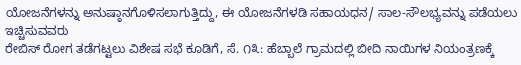ಯೋಜನೆಗಳನ್ನು ಅನುಷ್ಠಾನಗೊಳಿಸಲಾಗುತ್ತಿದ್ದು, ಈ ಯೋಜನೆಗಳಡಿ ಸಹಾಯಧನ/ ಸಾಲ-ಸೌಲಭ್ಯವನ್ನು ಪಡೆಯಲು ಇಚ್ಚಿಸುವವರು
ರೇಬಿಸ್ ರೋಗ ತಡೆಗಟ್ಟಲು ವಿಶೇಷ ಸಭೆ ಕೂಡಿಗೆ, ಸೆ. ೧೩: ಹೆಬ್ಬಾಲೆ ಗ್ರಾಮದಲ್ಲಿ ಬೀದಿ ನಾಯಿಗಳ ನಿಯಂತ್ರಣಕ್ಕೆ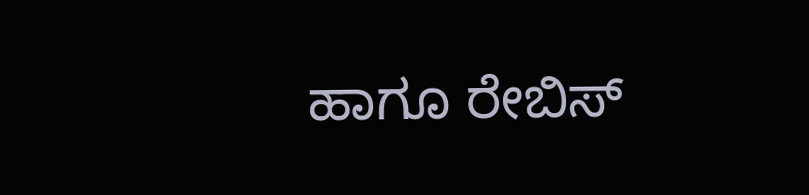ಹಾಗೂ ರೇಬಿಸ್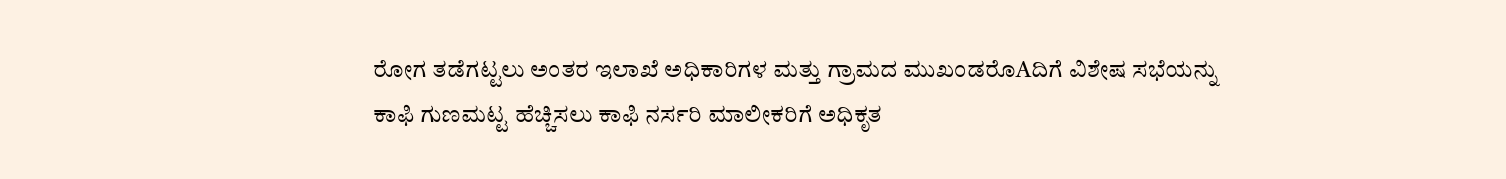ರೋಗ ತಡೆಗಟ್ಟಲು ಅಂತರ ಇಲಾಖೆ ಅಧಿಕಾರಿಗಳ ಮತ್ತು ಗ್ರಾಮದ ಮುಖಂಡರೊAದಿಗೆ ವಿಶೇಷ ಸಭೆಯನ್ನು
ಕಾಫಿ ಗುಣಮಟ್ಟ ಹೆಚ್ಚಿಸಲು ಕಾಫಿ ನರ್ಸರಿ ಮಾಲೀಕರಿಗೆ ಅಧಿಕೃತ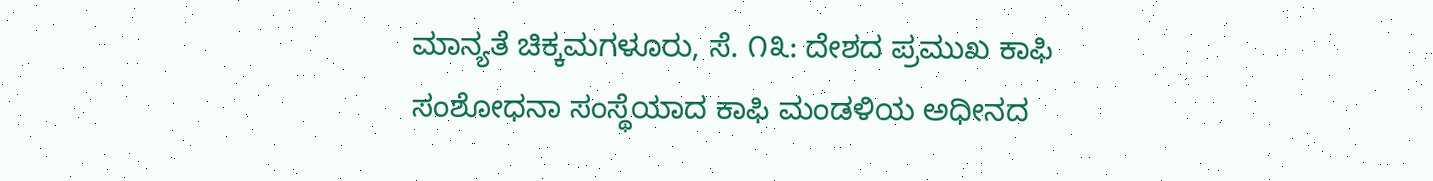ಮಾನ್ಯತೆ ಚಿಕ್ಕಮಗಳೂರು, ಸೆ. ೧೩: ದೇಶದ ಪ್ರಮುಖ ಕಾಫಿ ಸಂಶೋಧನಾ ಸಂಸ್ಥೆಯಾದ ಕಾಫಿ ಮಂಡಳಿಯ ಅಧೀನದ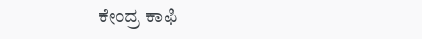ಕೇಂದ್ರ ಕಾಫಿ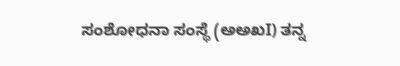ಸಂಶೋಧನಾ ಸಂಸ್ಥೆ (ಅಅಖI) ತನ್ನ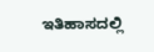ಇತಿಹಾಸದಲ್ಲಿ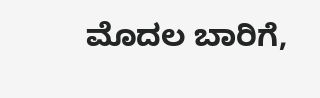ಮೊದಲ ಬಾರಿಗೆ,